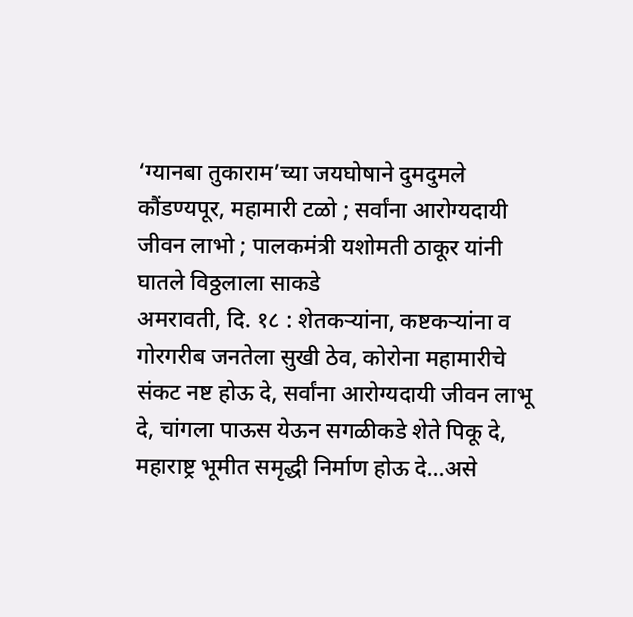‘ग्यानबा तुकाराम’च्या जयघोषाने दुमदुमले कौंडण्यपूर, महामारी टळो ; सर्वांना आरोग्यदायी जीवन लाभो ; पालकमंत्री यशोमती ठाकूर यांनी घातले विठ्ठलाला साकडे
अमरावती, दि. १८ : शेतकऱ्यांना, कष्टकऱ्यांना व गोरगरीब जनतेला सुखी ठेव, कोरोना महामारीचे संकट नष्ट होऊ दे, सर्वांना आरोग्यदायी जीवन लाभू दे, चांगला पाऊस येऊन सगळीकडे शेते पिकू दे, महाराष्ट्र भूमीत समृद्धी निर्माण होऊ दे…असे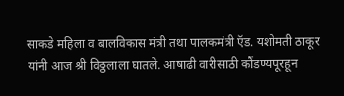साकडे महिला व बालविकास मंत्री तथा पालकमंत्री ऍड. यशोमती ठाकूर यांनी आज श्री विठ्ठलाला घातले. आषाढी वारीसाठी कौंडण्यपूरहून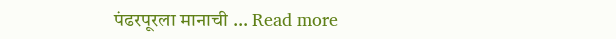पंढरपूरला मानाची … Read more